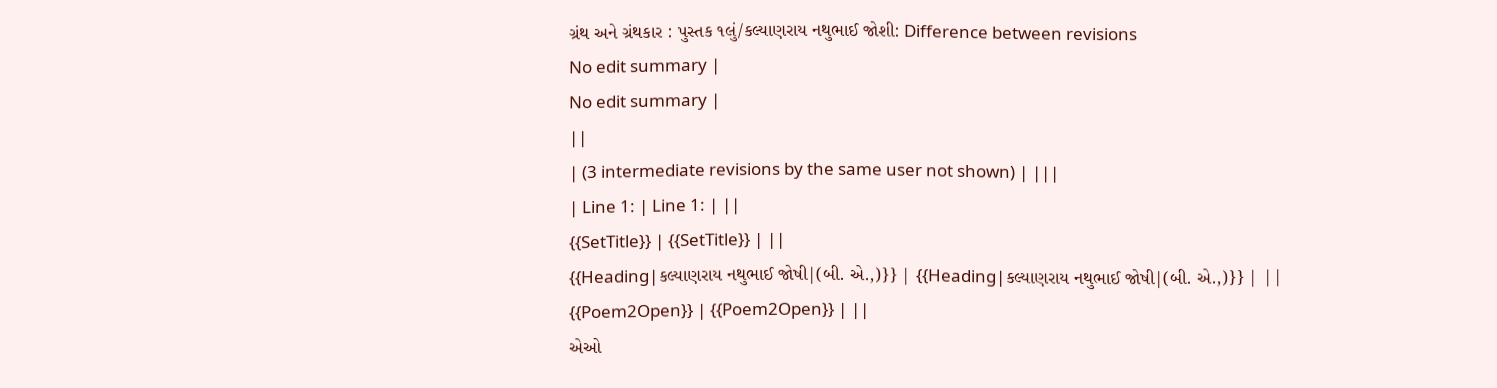ગ્રંથ અને ગ્રંથકાર : પુસ્તક ૧લું/કલ્યાણરાય નથુભાઈ જોશી: Difference between revisions
No edit summary |
No edit summary |
||
| (3 intermediate revisions by the same user not shown) | |||
| Line 1: | Line 1: | ||
{{SetTitle}} | {{SetTitle}} | ||
{{Heading|કલ્યાણરાય નથુભાઈ જોષી|(બી. એ.,)}} | {{Heading|કલ્યાણરાય નથુભાઈ જોષી|(બી. એ.,)}} | ||
{{Poem2Open}} | {{Poem2Open}} | ||
એઓ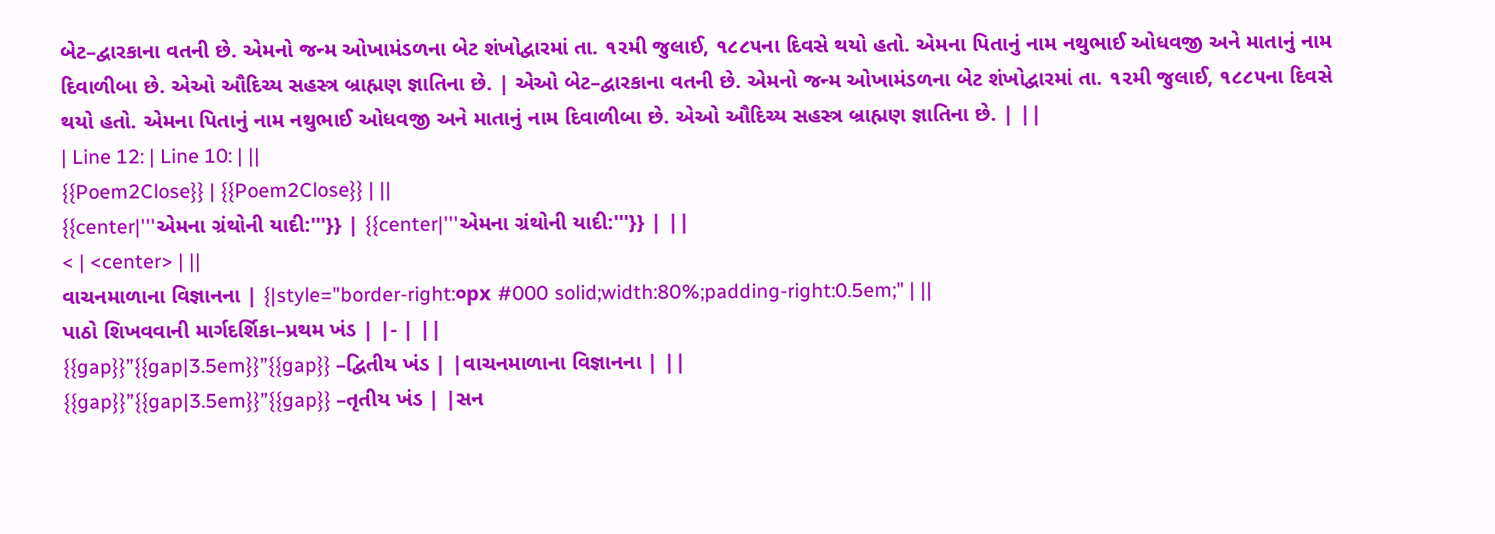બેટ–દ્વારકાના વતની છે. એમનો જન્મ ઓખામંડળના બેટ શંખોદ્વારમાં તા. ૧૨મી જુલાઈ, ૧૮૮૫ના દિવસે થયો હતો. એમના પિતાનું નામ નથુભાઈ ઓધવજી અને માતાનું નામ દિવાળીબા છે. એઓ ઔદિચ્ય સહસ્ત્ર બ્રાહ્મણ જ્ઞાતિના છે. | એઓ બેટ–દ્વારકાના વતની છે. એમનો જન્મ ઓખામંડળના બેટ શંખોદ્વારમાં તા. ૧૨મી જુલાઈ, ૧૮૮૫ના દિવસે થયો હતો. એમના પિતાનું નામ નથુભાઈ ઓધવજી અને માતાનું નામ દિવાળીબા છે. એઓ ઔદિચ્ય સહસ્ત્ર બ્રાહ્મણ જ્ઞાતિના છે. | ||
| Line 12: | Line 10: | ||
{{Poem2Close}} | {{Poem2Close}} | ||
{{center|'''એમના ગ્રંથોની યાદી:'''}} | {{center|'''એમના ગ્રંથોની યાદી:'''}} | ||
< | <center> | ||
વાચનમાળાના વિજ્ઞાનના | {|style="border-right:૦px #000 solid;width:80%;padding-right:0.5em;" | ||
પાઠો શિખવવાની માર્ગદર્શિકા–પ્રથમ ખંડ | |- | ||
{{gap}}”{{gap|3.5em}}”{{gap}} –દ્વિતીય ખંડ | |વાચનમાળાના વિજ્ઞાનના | ||
{{gap}}”{{gap|3.5em}}”{{gap}} –તૃતીય ખંડ | |સન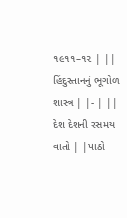૧૯૧૧–૧૨ | ||
હિંદુસ્તાનનું ભૂગોળ શાસ્ત્ર | |- | ||
દેશ દેશની રસમય વાતો | |પાઠો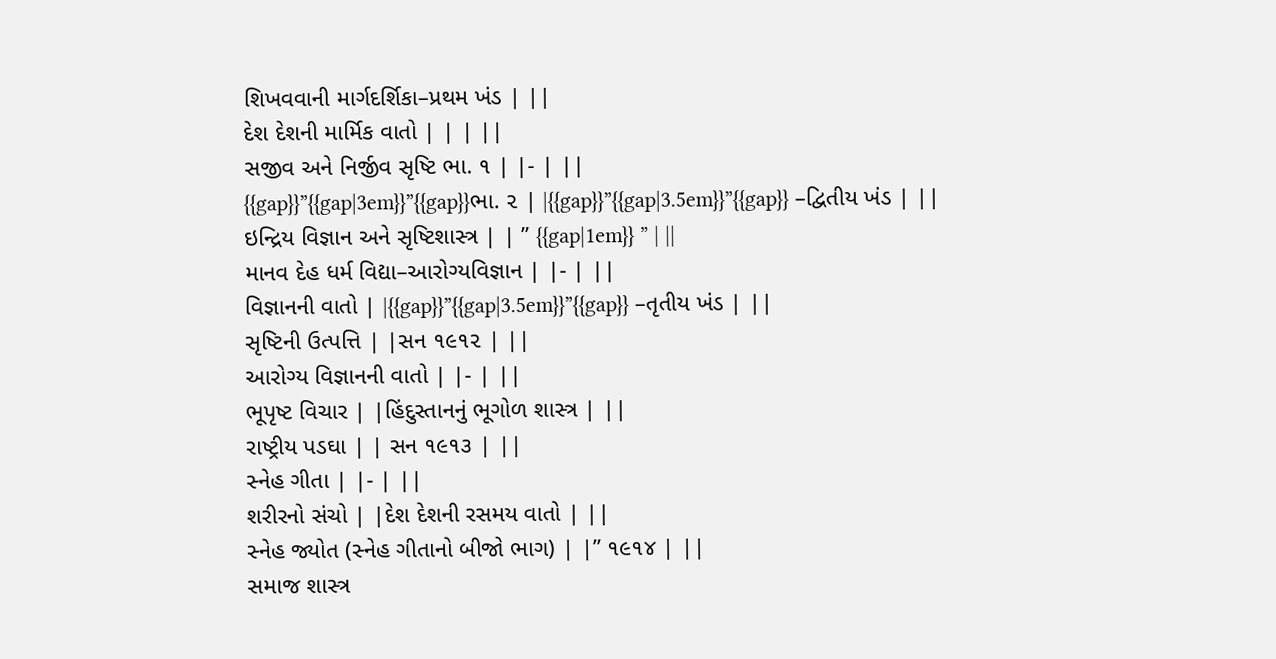શિખવવાની માર્ગદર્શિકા–પ્રથમ ખંડ | ||
દેશ દેશની માર્મિક વાતો | | | ||
સજીવ અને નિર્જીવ સૃષ્ટિ ભા. ૧ | |- | ||
{{gap}}”{{gap|3em}}”{{gap}}ભા. ૨ | |{{gap}}”{{gap|3.5em}}”{{gap}} –દ્વિતીય ખંડ | ||
ઇન્દ્રિય વિજ્ઞાન અને સૃષ્ટિશાસ્ત્ર | | ” {{gap|1em}} ” | ||
માનવ દેહ ધર્મ વિદ્યા–આરોગ્યવિજ્ઞાન | |- | ||
વિજ્ઞાનની વાતો | |{{gap}}”{{gap|3.5em}}”{{gap}} –તૃતીય ખંડ | ||
સૃષ્ટિની ઉત્પત્તિ | |સન ૧૯૧૨ | ||
આરોગ્ય વિજ્ઞાનની વાતો | |- | ||
ભૂપૃષ્ટ વિચાર | |હિંદુસ્તાનનું ભૂગોળ શાસ્ત્ર | ||
રાષ્ટ્રીય પડઘા | | સન ૧૯૧૩ | ||
સ્નેહ ગીતા | |- | ||
શરીરનો સંચો | |દેશ દેશની રસમય વાતો | ||
સ્નેહ જ્યોત (સ્નેહ ગીતાનો બીજો ભાગ) | |” ૧૯૧૪ | ||
સમાજ શાસ્ત્ર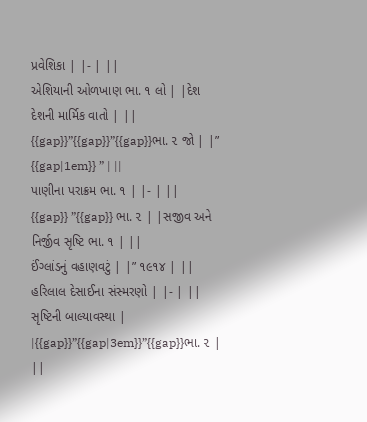પ્રવેશિકા | |- | ||
એશિયાની ઓળખાણ ભા. ૧ લો | |દેશ દેશની માર્મિક વાતો | ||
{{gap}}”{{gap}}”{{gap}}ભા. ૨ જો | |” {{gap|1em}} ” | ||
પાણીના પરાક્રમ ભા. ૧ | |- | ||
{{gap}} ”{{gap}} ભા. ૨ | |સજીવ અને નિર્જીવ સૃષ્ટિ ભા. ૧ | ||
ઈંગ્લાંડનું વહાણવટું | |” ૧૯૧૪ | ||
હરિલાલ દેસાઈના સંસ્મરણો | |- | ||
સૃષ્ટિની બાલ્યાવસ્થા | |{{gap}}”{{gap|3em}}”{{gap}}ભા. ૨ | ||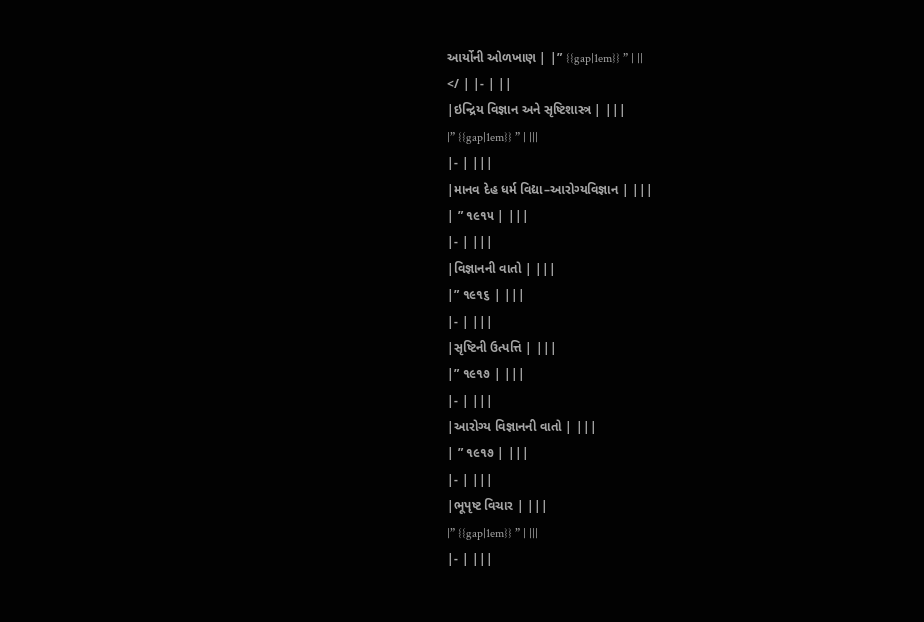આર્યોની ઓળખાણ | |” {{gap|1em}} ” | ||
</ | |- | ||
|ઇન્દ્રિય વિજ્ઞાન અને સૃષ્ટિશાસ્ત્ર | |||
|” {{gap|1em}} ” | |||
|- | |||
|માનવ દેહ ધર્મ વિદ્યા–આરોગ્યવિજ્ઞાન | |||
| ” ૧૯૧૫ | |||
|- | |||
|વિજ્ઞાનની વાતો | |||
|” ૧૯૧૬ | |||
|- | |||
|સૃષ્ટિની ઉત્પત્તિ | |||
|” ૧૯૧૭ | |||
|- | |||
|આરોગ્ય વિજ્ઞાનની વાતો | |||
| ” ૧૯૧૭ | |||
|- | |||
|ભૂપૃષ્ટ વિચાર | |||
|” {{gap|1em}} ” | |||
|- | |||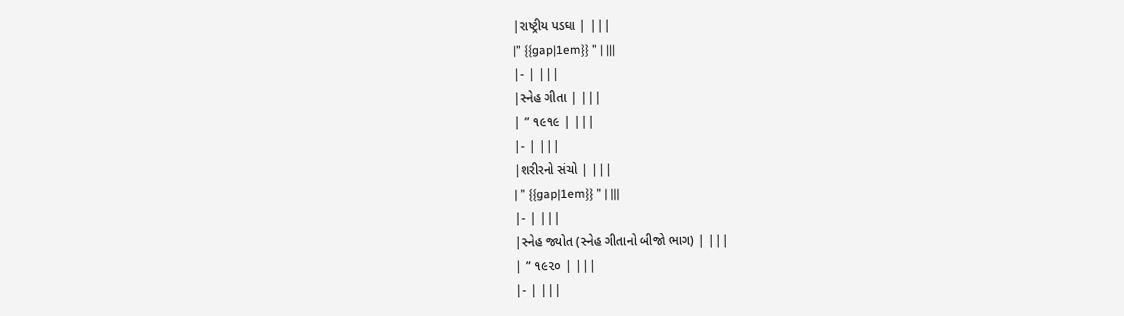|રાષ્ટ્રીય પડઘા | |||
|” {{gap|1em}} ” | |||
|- | |||
|સ્નેહ ગીતા | |||
| ” ૧૯૧૯ | |||
|- | |||
|શરીરનો સંચો | |||
| ” {{gap|1em}} ” | |||
|- | |||
|સ્નેહ જ્યોત (સ્નેહ ગીતાનો બીજો ભાગ) | |||
| ” ૧૯૨૦ | |||
|- | |||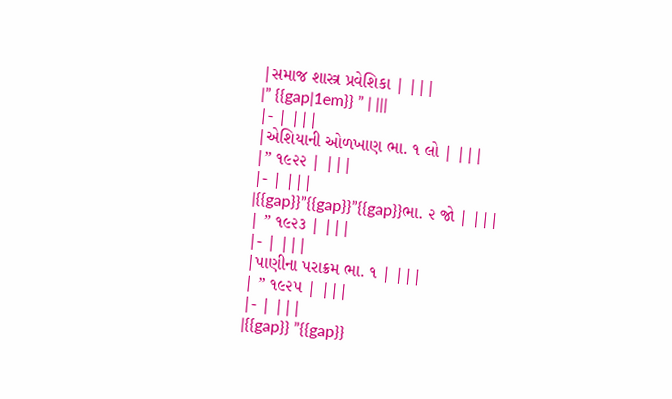|સમાજ શાસ્ત્ર પ્રવેશિકા | |||
|” {{gap|1em}} ” | |||
|- | |||
|એશિયાની ઓળખાણ ભા. ૧ લો | |||
|” ૧૯૨૨ | |||
|- | |||
|{{gap}}”{{gap}}”{{gap}}ભા. ૨ જો | |||
| ” ૧૯૨૩ | |||
|- | |||
|પાણીના પરાક્રમ ભા. ૧ | |||
| ” ૧૯૨૫ | |||
|- | |||
|{{gap}} ”{{gap}}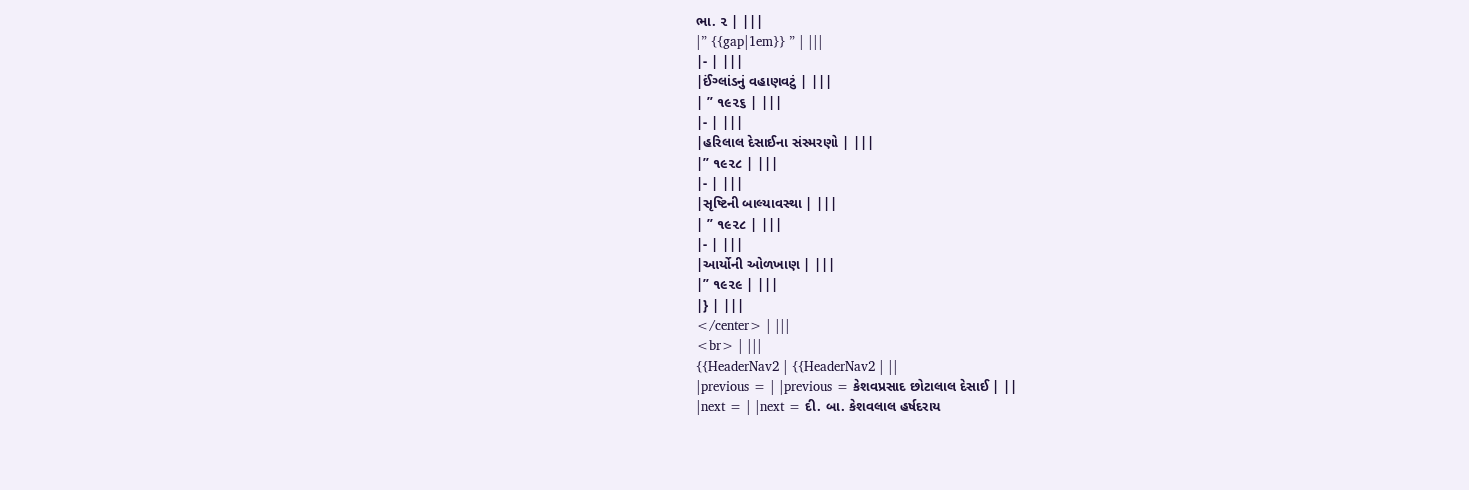ભા. ૨ | |||
|” {{gap|1em}} ” | |||
|- | |||
|ઈંગ્લાંડનું વહાણવટું | |||
| ” ૧૯૨૬ | |||
|- | |||
|હરિલાલ દેસાઈના સંસ્મરણો | |||
|” ૧૯૨૮ | |||
|- | |||
|સૃષ્ટિની બાલ્યાવસ્થા | |||
| ” ૧૯૨૮ | |||
|- | |||
|આર્યોની ઓળખાણ | |||
|” ૧૯૨૯ | |||
|} | |||
</center> | |||
<br> | |||
{{HeaderNav2 | {{HeaderNav2 | ||
|previous = | |previous = કેશવપ્રસાદ છોટાલાલ દેસાઈ | ||
|next = | |next = દી. બા. કેશવલાલ હર્ષદરાય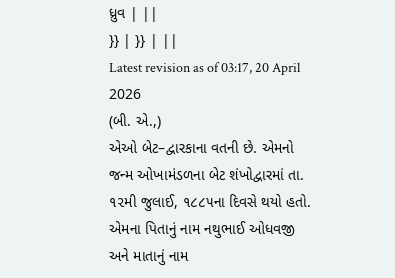ધ્રુવ | ||
}} | }} | ||
Latest revision as of 03:17, 20 April 2026
(બી. એ.,)
એઓ બેટ–દ્વારકાના વતની છે. એમનો જન્મ ઓખામંડળના બેટ શંખોદ્વારમાં તા. ૧૨મી જુલાઈ, ૧૮૮૫ના દિવસે થયો હતો. એમના પિતાનું નામ નથુભાઈ ઓધવજી અને માતાનું નામ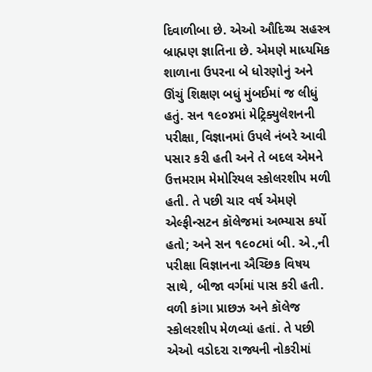દિવાળીબા છે. એઓ ઔદિચ્ય સહસ્ત્ર બ્રાહ્મણ જ્ઞાતિના છે. એમણે માધ્યમિક શાળાના ઉપરના બે ધોરણોનું અને ઊંચું શિક્ષણ બધું મુંબઈમાં જ લીધું હતું. સન ૧૯૦૪માં મેટ્રિક્યુલેશનની પરીક્ષા, વિજ્ઞાનમાં ઉપલે નંબરે આવી પસાર કરી હતી અને તે બદલ એમને ઉત્તમરામ મેમોરિયલ સ્કોલરશીપ મળી હતી. તે પછી ચાર વર્ષ એમણે એલ્ફીન્સટન કૉલેજમાં અભ્યાસ કર્યો હતો; અને સન ૧૯૦૮માં બી. એ.,ની પરીક્ષા વિજ્ઞાનના ઐચ્છિક વિષય સાથે, બીજા વર્ગમાં પાસ કરી હતી. વળી કાંગા પ્રાછઝ અને કૉલેજ સ્કોલરશીપ મેળવ્યાં હતાં. તે પછી એઓ વડોદરા રાજ્યની નોકરીમાં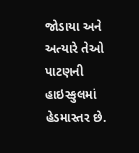જોડાયા અને અત્યારે તેઓ પાટણની હાઇસ્કુલમાં હેડમાસ્તર છે.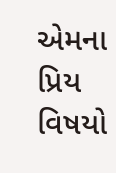એમના પ્રિય વિષયો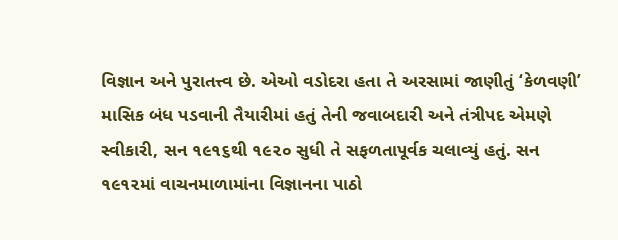વિજ્ઞાન અને પુરાતત્ત્વ છે. એઓ વડોદરા હતા તે અરસામાં જાણીતું ‘કેળવણી’ માસિક બંધ પડવાની તૈયારીમાં હતું તેની જવાબદારી અને તંત્રીપદ એમણે સ્વીકારી, સન ૧૯૧૬થી ૧૯૨૦ સુધી તે સફળતાપૂર્વક ચલાવ્યું હતું. સન ૧૯૧૨માં વાચનમાળામાંના વિજ્ઞાનના પાઠો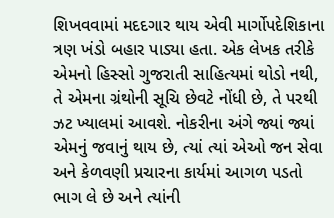શિખવવામાં મદદગાર થાય એવી માર્ગોપદેશિકાના ત્રણ ખંડો બહાર પાડ્યા હતા. એક લેખક તરીકે એમનો હિસ્સો ગુજરાતી સાહિત્યમાં થોડો નથી, તે એમના ગ્રંથોની સૂચિ છેવટે નોંધી છે, તે પરથી ઝટ ખ્યાલમાં આવશે. નોકરીના અંગે જ્યાં જ્યાં એમનું જવાનું થાય છે, ત્યાં ત્યાં એઓ જન સેવા અને કેળવણી પ્રચારના કાર્યમાં આગળ પડતો ભાગ લે છે અને ત્યાંની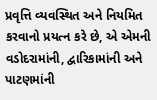પ્રવૃત્તિ વ્યવસ્થિત અને નિયમિત કરવાનો પ્રયત્ન કરે છે, એ એમની વડોદરામાંની, દ્વારિકામાંની અને પાટણમાંની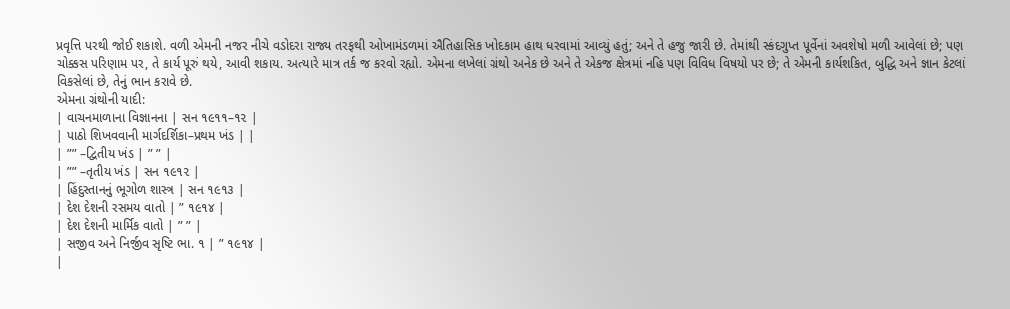પ્રવૃત્તિ પરથી જોઈ શકાશે. વળી એમની નજર નીચે વડોદરા રાજ્ય તરફથી ઓખામંડળમાં ઐતિહાસિક ખોદકામ હાથ ધરવામાં આવ્યું હતું; અને તે હજુ જારી છે. તેમાંથી સ્કંદગુપ્ત પૂર્વેનાં અવશેષો મળી આવેલાં છે; પણ ચોક્કસ પરિણામ પર, તે કાર્ય પૂરું થયે, આવી શકાય. અત્યારે માત્ર તર્ક જ કરવો રહ્યો. એમના લખેલાં ગ્રંથો અનેક છે અને તે એકજ ક્ષેત્રમાં નહિ પણ વિવિધ વિષયો પર છે; તે એમની કાર્યશકિત, બુદ્ધિ અને જ્ઞાન કેટલાં વિકસેલાં છે, તેનું ભાન કરાવે છે.
એમના ગ્રંથોની યાદી:
| વાચનમાળાના વિજ્ઞાનના | સન ૧૯૧૧–૧૨ |
| પાઠો શિખવવાની માર્ગદર્શિકા–પ્રથમ ખંડ | |
| ”” –દ્વિતીય ખંડ | ” ” |
| ”” –તૃતીય ખંડ | સન ૧૯૧૨ |
| હિંદુસ્તાનનું ભૂગોળ શાસ્ત્ર | સન ૧૯૧૩ |
| દેશ દેશની રસમય વાતો | ” ૧૯૧૪ |
| દેશ દેશની માર્મિક વાતો | ” ” |
| સજીવ અને નિર્જીવ સૃષ્ટિ ભા. ૧ | ” ૧૯૧૪ |
|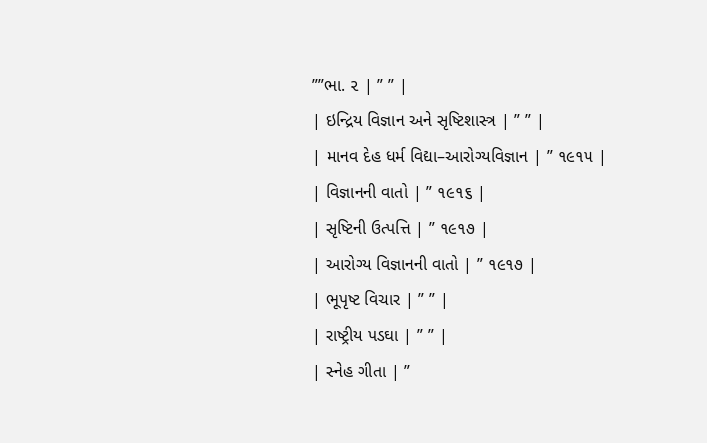””ભા. ૨ | ” ” |
| ઇન્દ્રિય વિજ્ઞાન અને સૃષ્ટિશાસ્ત્ર | ” ” |
| માનવ દેહ ધર્મ વિદ્યા–આરોગ્યવિજ્ઞાન | ” ૧૯૧૫ |
| વિજ્ઞાનની વાતો | ” ૧૯૧૬ |
| સૃષ્ટિની ઉત્પત્તિ | ” ૧૯૧૭ |
| આરોગ્ય વિજ્ઞાનની વાતો | ” ૧૯૧૭ |
| ભૂપૃષ્ટ વિચાર | ” ” |
| રાષ્ટ્રીય પડઘા | ” ” |
| સ્નેહ ગીતા | ”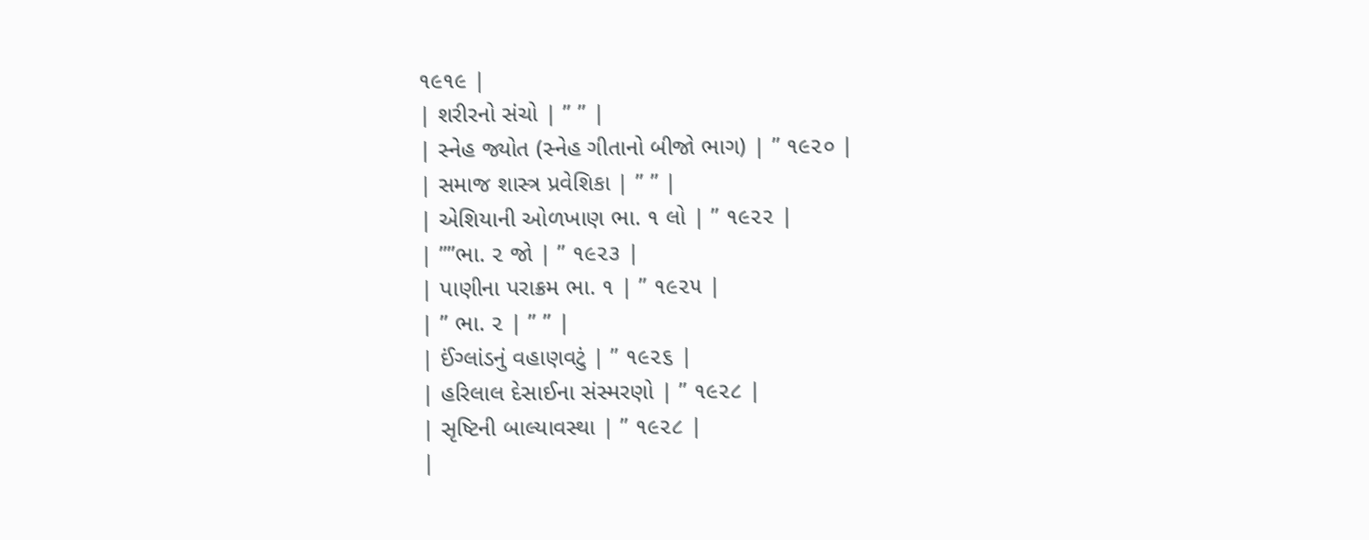૧૯૧૯ |
| શરીરનો સંચો | ” ” |
| સ્નેહ જ્યોત (સ્નેહ ગીતાનો બીજો ભાગ) | ” ૧૯૨૦ |
| સમાજ શાસ્ત્ર પ્રવેશિકા | ” ” |
| એશિયાની ઓળખાણ ભા. ૧ લો | ” ૧૯૨૨ |
| ””ભા. ૨ જો | ” ૧૯૨૩ |
| પાણીના પરાક્રમ ભા. ૧ | ” ૧૯૨૫ |
| ” ભા. ૨ | ” ” |
| ઈંગ્લાંડનું વહાણવટું | ” ૧૯૨૬ |
| હરિલાલ દેસાઈના સંસ્મરણો | ” ૧૯૨૮ |
| સૃષ્ટિની બાલ્યાવસ્થા | ” ૧૯૨૮ |
|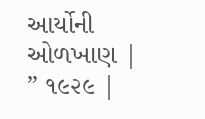આર્યોની ઓળખાણ | ” ૧૯૨૯ |